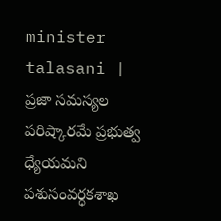minister talasani | ప్రజా సమస్యల పరిష్కారమే ప్రభుత్వ ధ్యేయమని పశుసంవర్ధకశాఖ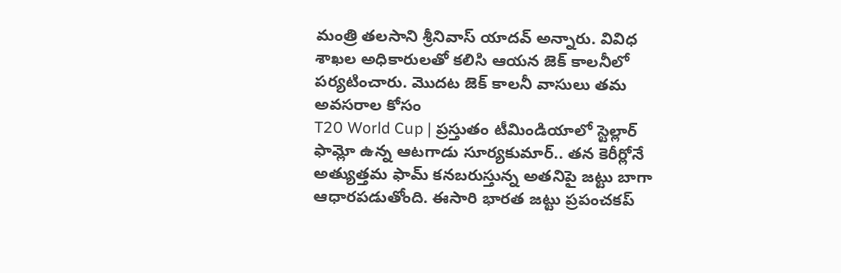మంత్రి తలసాని శ్రీనివాస్ యాదవ్ అన్నారు. వివిధ శాఖల అధికారులతో కలిసి ఆయన జెక్ కాలనీలో పర్యటించారు. మొదట జెక్ కాలనీ వాసులు తమ అవసరాల కోసం
T20 World Cup | ప్రస్తుతం టీమిండియాలో స్టెల్లార్ ఫామ్లో ఉన్న ఆటగాడు సూర్యకుమార్.. తన కెరీర్లోనే అత్యుత్తమ ఫామ్ కనబరుస్తున్న అతనిపై జట్టు బాగా ఆధారపడుతోంది. ఈసారి భారత జట్టు ప్రపంచకప్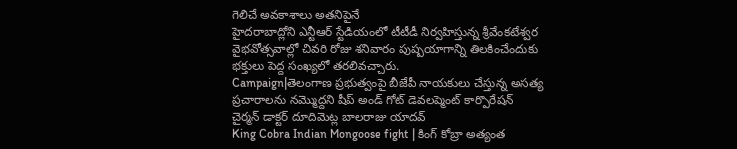గెలిచే అవకాశాలు అతనిపైనే
హైదరాబాద్లోని ఎన్టీఆర్ స్టేడియంలో టీటీడీ నిర్వహిస్తున్న శ్రీవేంకటేశ్వర వైభవోత్సవాల్లో చివరి రోజు శనివారం పుష్పయాగాన్ని తిలకించేందుకు భక్తులు పెద్ద సంఖ్యలో తరలివచ్చారు.
Campaign|తెలంగాణ ప్రభుత్వంపై బీజేపీ నాయకులు చేస్తున్న అసత్య ప్రచారాలను నమ్మొద్దని షీప్ అండ్ గోట్ డెవలప్మెంట్ కార్పొరేషన్ చైర్మన్ డాక్టర్ దూదిమెట్ల బాలరాజు యాదవ్
King Cobra Indian Mongoose fight | కింగ్ కోబ్రా అత్యంత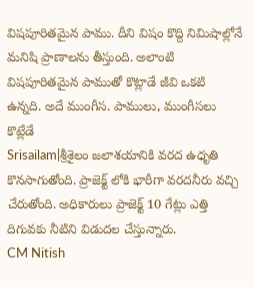విషపూరితమైన పాము. దీని విషం కొద్ది నిమిషాల్లోనే మనిషి ప్రాణాలను తీస్తుంది. అలాంటి విషపూరితమైన పాముతో కొట్లాడే జీవి ఒకటి ఉన్నది. అదే ముంగీస. పాములు, ముంగీసలు కొట్లేడే
Srisailam|శ్రీశైలం జలాశయానికి వరద ఉధృతి కొనసాగుతోంది. ప్రాజెక్ట్ లోకి భారీగా వరదనీరు వచ్చి చేరుతోంది. అధికారులు ప్రాజెక్ట్ 10 గేట్లు ఎత్తి దిగువకు నీటిని విడుదల చేస్తున్నారు.
CM Nitish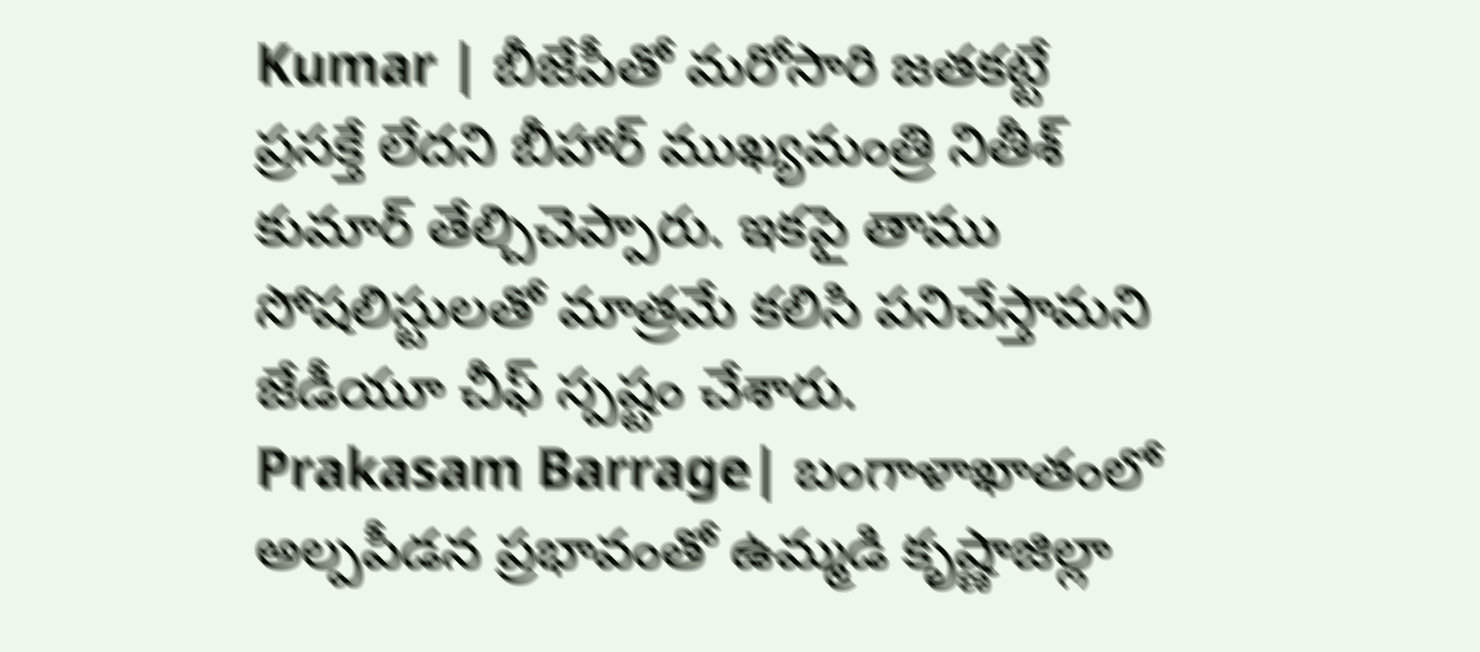Kumar | బీజేపీతో మరోసారి జతకట్టే ప్రసక్తే లేదని బీహార్ ముఖ్యమంత్రి నితీశ్ కుమార్ తేల్చిచెప్పారు. ఇకపై తాము సోషలిస్టులతో మాత్రమే కలిసి పనిచేస్తామని జేడీయూ చీఫ్ స్పష్టం చేశారు.
Prakasam Barrage| బంగాళాఖాతంలో అల్పపీడన ప్రభావంతో ఉమ్మడి కృష్ణాజిల్లా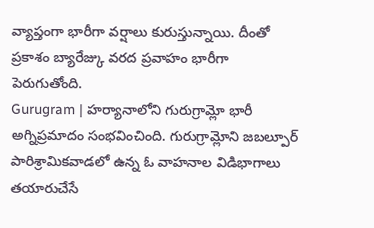వ్యాప్తంగా భారీగా వర్షాలు కురుస్తున్నాయి. దీంతో ప్రకాశం బ్యారేజ్కు వరద ప్రవాహం భారీగా పెరుగుతోంది.
Gurugram | హర్యానాలోని గురుగ్రామ్లో భారీ అగ్నిప్రమాదం సంభవించింది. గురుగ్రామ్లోని జబల్పూర్ పారిశ్రామికవాడలో ఉన్న ఓ వాహనాల విడిభాగాలు తయారుచేసే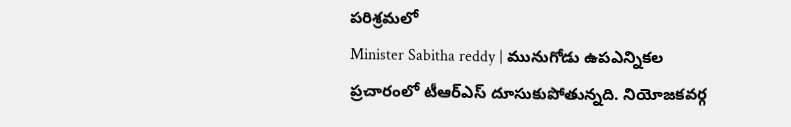పరిశ్రమలో
Minister Sabitha reddy | మునుగోడు ఉపఎన్నికల ప్రచారంలో టీఆర్ఎస్ దూసుకుపోతున్నది. నియోజకవర్గ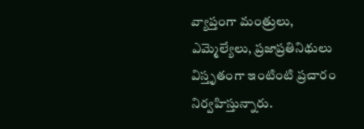వ్యాప్తంగా మంత్రులు, ఎమ్మెల్యేలు, ప్రజాప్రతినిథులు విస్తృతంగా ఇంటింటి ప్రచారం నిర్వహిస్తున్నారు.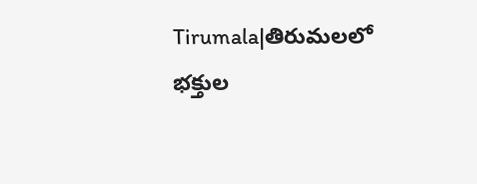Tirumala|తిరుమలలో భక్తుల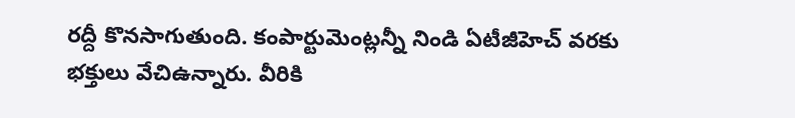రద్దీ కొనసాగుతుంది. కంపార్టుమెంట్లన్నీ నిండి ఏటీజీహెచ్ వరకు భక్తులు వేచిఉన్నారు. వీరికి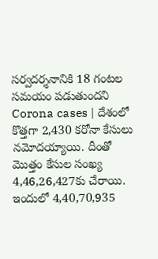సర్వదర్శనానికి 18 గంటల సమయం పడుతుందని
Corona cases | దేశంలో కొత్తగా 2,430 కరోనా కేసులు నమోదయ్యాయి. దీంతో మొత్తం కేసుల సంఖ్య 4,46,26,427కు చేరాయి. ఇందులో 4,40,70,935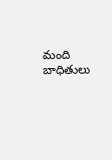మంది బాధితులు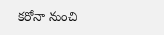కరోనా నుంచి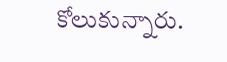కోలుకున్నారు.